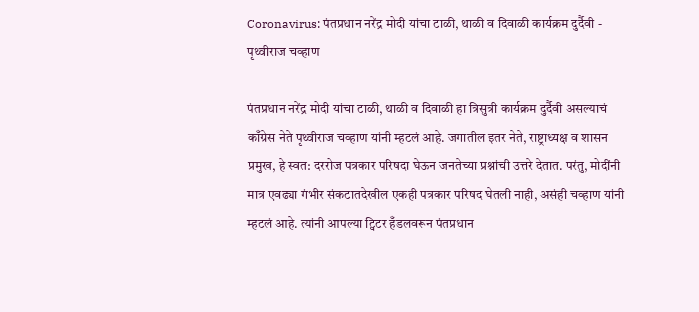Coronavirus: पंतप्रधान नरेंद्र मोदी यांचा टाळी, थाळी व दिवाळी कार्यक्रम दुर्दैवी - पृथ्वीराज चव्हाण

पंतप्रधान नरेंद्र मोदी यांचा टाळी, थाळी व दिवाळी हा त्रिसुत्री कार्यक्रम दुर्दैवी असल्याचं काँग्रेस नेते पृथ्वीराज चव्हाण यांनी म्हटलं आहे. जगातील इतर नेते, राष्ट्राध्यक्ष व शासन प्रमुख, हे स्वत: दररोज पत्रकार परिषदा घेऊन जनतेच्या प्रश्नांची उत्तरे देतात. परंतु, मोदींनी मात्र एवढ्या गंभीर संकटातदेखील एकही पत्रकार परिषद घेतली नाही, असंही चव्हाण यांनी म्हटलं आहे. त्यांनी आपल्या ट्विटर हँडलवरून पंतप्रधान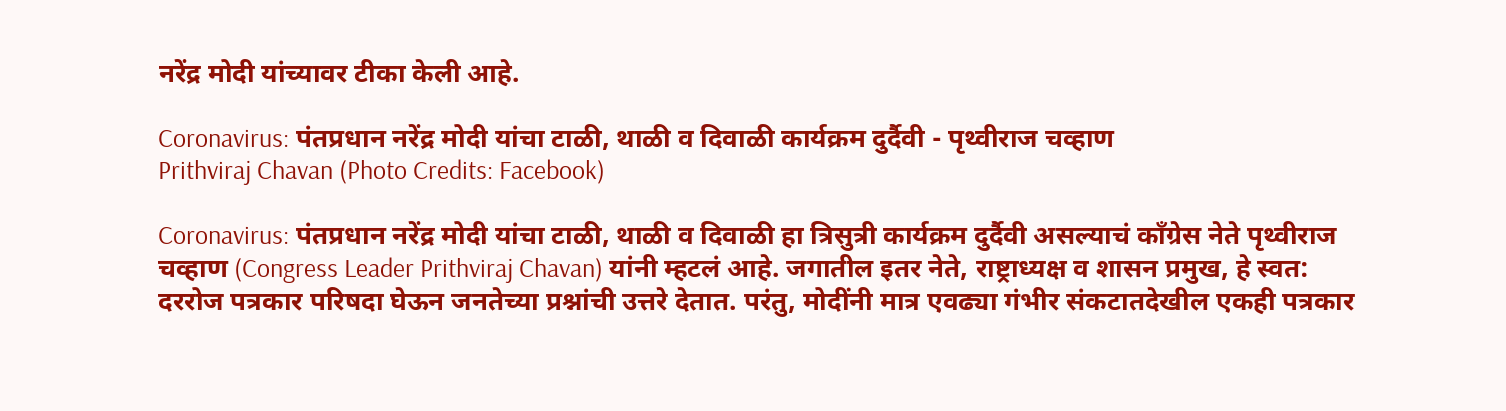नरेंद्र मोदी यांच्यावर टीका केली आहे.

Coronavirus: पंतप्रधान नरेंद्र मोदी यांचा टाळी, थाळी व दिवाळी कार्यक्रम दुर्दैवी - पृथ्वीराज चव्हाण
Prithviraj Chavan (Photo Credits: Facebook)

Coronavirus: पंतप्रधान नरेंद्र मोदी यांचा टाळी, थाळी व दिवाळी हा त्रिसुत्री कार्यक्रम दुर्दैवी असल्याचं काँग्रेस नेते पृथ्वीराज चव्हाण (Congress Leader Prithviraj Chavan) यांनी म्हटलं आहे. जगातील इतर नेते, राष्ट्राध्यक्ष व शासन प्रमुख, हे स्वत: दररोज पत्रकार परिषदा घेऊन जनतेच्या प्रश्नांची उत्तरे देतात. परंतु, मोदींनी मात्र एवढ्या गंभीर संकटातदेखील एकही पत्रकार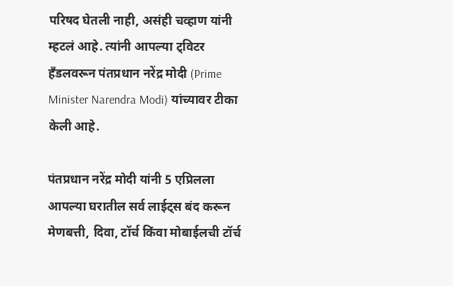परिषद घेतली नाही, असंही चव्हाण यांनी म्हटलं आहे. त्यांनी आपल्या ट्विटर हँडलवरून पंतप्रधान नरेंद्र मोदी (Prime Minister Narendra Modi) यांच्यावर टीका केली आहे.

पंतप्रधान नरेंद्र मोदी यांनी 5 एप्रिलला आपल्या घरातील सर्व लाईट्स बंद करून मेणबत्ती, दिवा, टॉर्च किंवा मोबाईलची टॉर्च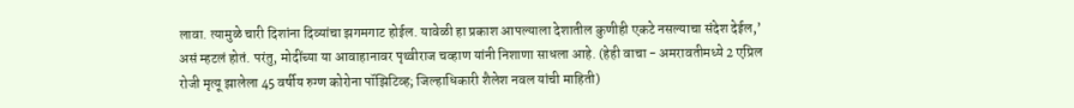लावा. त्यामुळे चारी दिशांना दिव्यांचा झगमगाट होईल. यावेळी हा प्रकाश आपल्याला देशातील कुणीही एकटे नसल्याचा संदेश देईल,’ असं म्हटलं होतं. परंतु, मोदींच्या या आवाहानावर पृथ्वीराज चव्हाण यांनी निशाणा साधला आहे. (हेही वाचा - अमरावतीमध्ये 2 एप्रिल रोजी मृत्यू झालेला 45 वर्षीय रुग्ण कोरोना पॉझिटिव्ह; जिल्हाधिकारी शैलेश नवल यांची माहिती)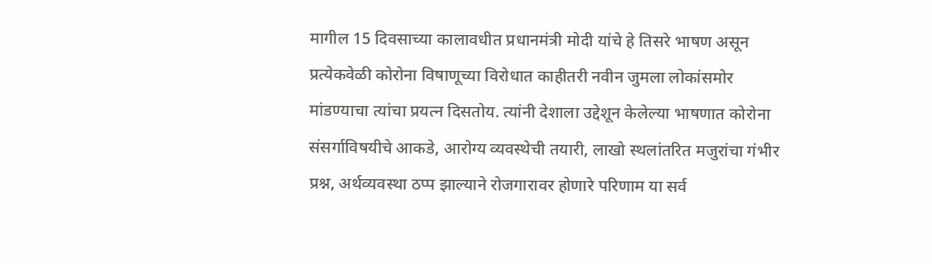मागील 15 दिवसाच्या कालावधीत प्रधानमंत्री मोदी यांचे हे तिसरे भाषण असून प्रत्येकवेळी कोरोना विषाणूच्या विरोधात काहीतरी नवीन जुमला लोकांसमोर मांडण्याचा त्यांचा प्रयत्न दिसतोय. त्यांनी देशाला उद्देशून केलेल्या भाषणात कोरोना संसर्गाविषयीचे आकडे, आरोग्य व्यवस्थेची तयारी, लाखो स्थलांतरित मजुरांचा गंभीर प्रश्न, अर्थव्यवस्था ठप्प झाल्याने रोजगारावर होणारे परिणाम या सर्व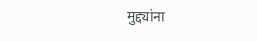मुद्द्यांना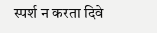स्पर्श न करता दिवे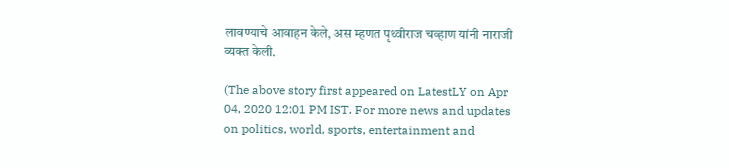लावण्याचे आवाहन केले, अस म्हणत पृथ्वीराज चव्हाण यांनी नाराजी व्यक्त केली.

(The above story first appeared on LatestLY on Apr 04, 2020 12:01 PM IST. For more news and updates on politics, world, sports, entertainment and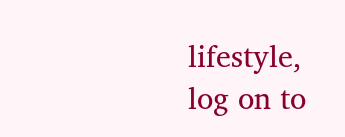lifestyle, log on to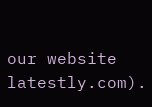our website latestly.com).